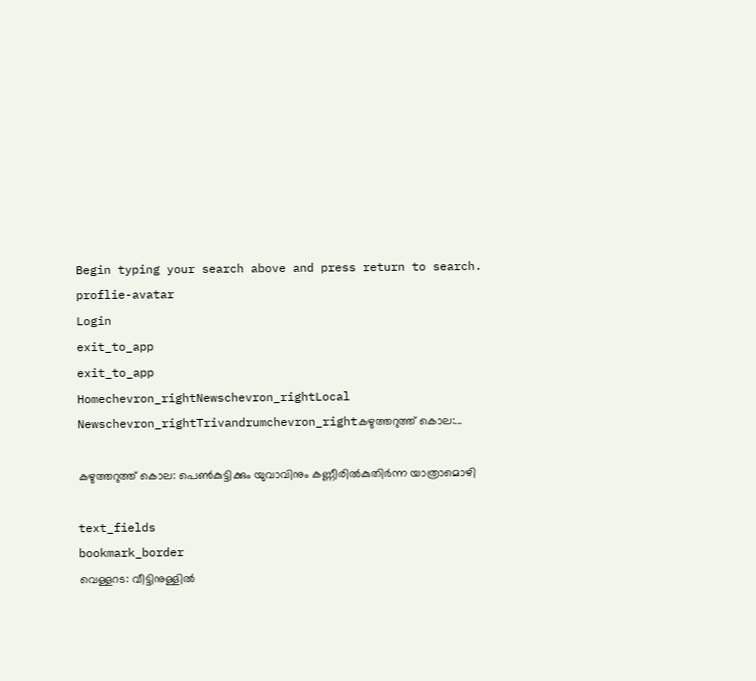Begin typing your search above and press return to search.
proflie-avatar
Login
exit_to_app
exit_to_app
Homechevron_rightNewschevron_rightLocal Newschevron_rightTrivandrumchevron_rightകഴുത്തറുത്ത്‌ കൊല:...

കഴുത്തറുത്ത്‌ കൊല: പെൺകുട്ടിക്കും യുവാവിനും കണ്ണീരില്‍കുതിര്‍ന്ന യാത്രാമൊഴി

text_fields
bookmark_border
വെള്ളറട: വീട്ടിനുള്ളില്‍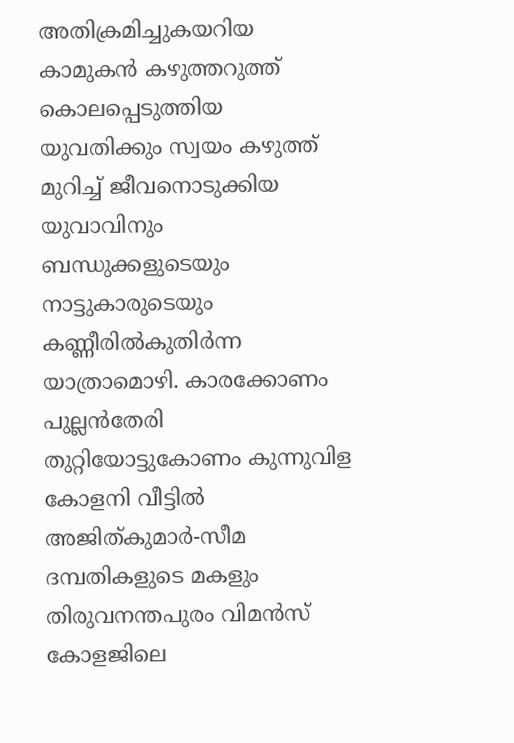അതിക്രമിച്ചുകയറിയ കാമുകന്‍ കഴുത്തറുത്ത്‌ കൊലപ്പെടുത്തിയ യുവതിക്കും സ്വയം കഴുത്ത് മുറിച്ച് ജീവനൊടുക്കിയ യുവാവിനും ബന്ധുക്കളുടെയും നാട്ടുകാരുടെയും കണ്ണീരില്‍കുതിര്‍ന്ന യാത്രാമൊഴി. കാരക്കോണം പുല്ലന്‍തേരി തുറ്റിയോട്ടുകോണം കുന്നുവിള കോളനി വീട്ടില്‍ അജിത്കുമാര്‍-സീമ ദമ്പതികളുടെ മകളും തിരുവനന്തപുരം വിമൻസ് കോളജിലെ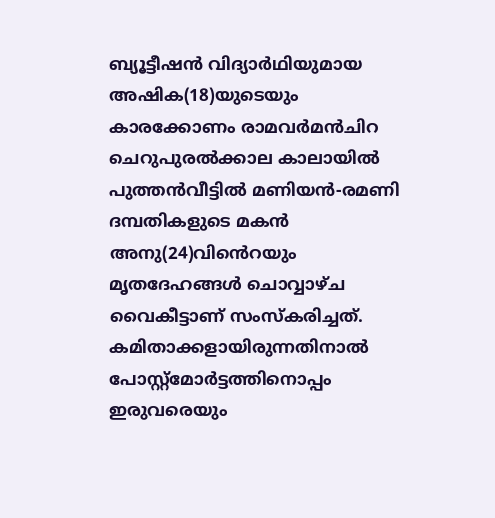ബ്യൂട്ടീഷന്‍ വിദ്യാര്‍ഥിയുമായ അഷിക(18)യുടെയും കാരക്കോണം രാമവര്‍മന്‍ചിറ ചെറുപുരല്‍ക്കാല കാലായില്‍ പുത്തന്‍വീട്ടില്‍ മണിയന്‍-രമണി ദമ്പതികളുടെ മകന്‍ അനു(24)വിൻെറയും മൃതദേഹങ്ങള്‍ ചൊവ്വാഴ്ച വൈകീട്ടാണ് സംസ്‌കരിച്ചത്. കമിതാക്കളായിരുന്നതിനാല്‍ പോസ്റ്റ്മോര്‍ട്ടത്തിനൊപ്പം ഇരുവരെയും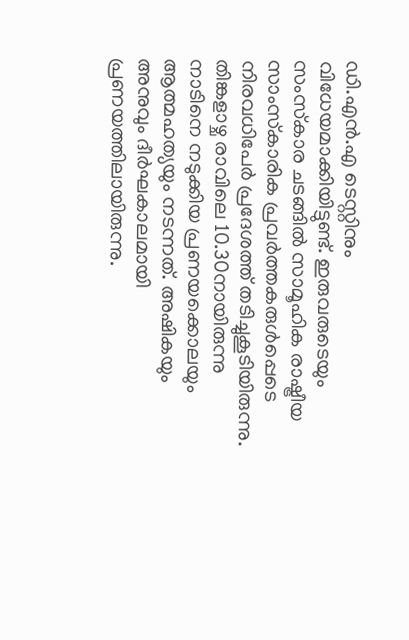ഡി.എന്‍.എ ടെസ്റ്റിനും വിധേയമാക്കിയിട്ടുണ്ട്. ഇരുവരുടെയും സംസ്‌കാര ചടങ്ങില്‍ സാമൂഹിക രാഷ്ട്രീയ സാംസ്‌കാരിക പ്രവര്‍ത്തകരുള്‍പ്പെടെ നിരവധിപേര്‍ പ്രദേശത്ത് തടിച്ചുകൂടിയിരുന്നു. തിങ്കളാഴ്ച രാവിലെ 10.30നായിരുന്നു നാടിനെ നടുക്കിയ പ്രണയക്കൊലയും ആത്മഹത്യയും നടന്നത്. അഷികയും അനുവും ദീര്‍ഘകാലമായി പ്രണയത്തിലായിരുന്നു.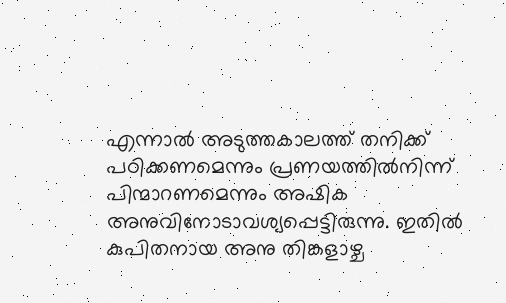എന്നാല്‍ അടുത്തകാലത്ത് തനിക്ക് പഠിക്കണമെന്നും പ്രണയത്തില്‍നിന്ന് പിന്മാറണമെന്നും അഷിക അനുവിനോടാവശ്യപ്പെട്ടിരുന്നു. ഇതില്‍ കുപിതനായ അനു തിങ്കളാഴ്ച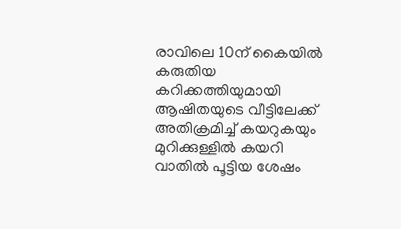രാവിലെ 10ന് കൈയില്‍ കരുതിയ കറിക്കത്തിയുമായി ആഷിതയുടെ വീട്ടിലേക്ക് അതിക്രമിച്ച് കയറുകയും മുറിക്കുള്ളില്‍ കയറി വാതില്‍ പൂട്ടിയ ശേഷം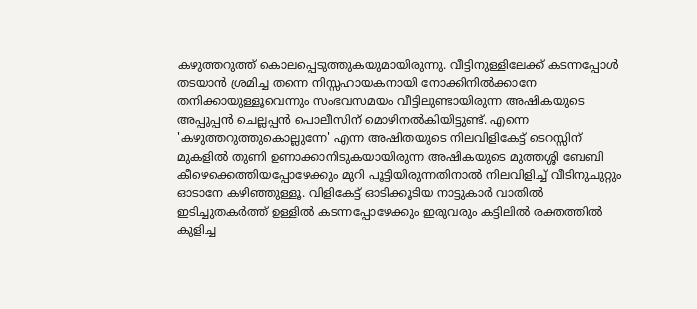കഴുത്തറുത്ത് കൊലപ്പെടുത്തുകയുമായിരുന്നു. വീട്ടിനുള്ളിലേക്ക് കടന്നപ്പോള്‍ തടയാന്‍ ശ്രമിച്ച തന്നെ നിസ്സഹായകനായി നോക്കിനില്‍ക്കാനേ തനിക്കായുള്ളൂവെന്നും സംഭവസമയം വീട്ടിലുണ്ടായിരുന്ന അഷികയുടെ അപ്പുപ്പന്‍ ചെല്ലപ്പന്‍ പൊലീസിന് മൊഴിനൽകിയിട്ടുണ്ട്. എന്നെ 'കഴുത്തറുത്തുകൊല്ലുന്നേ' എന്ന അഷിതയുടെ നിലവിളികേട്ട് ടെറസ്സിന് മുകളില്‍ തുണി ഉണാക്കാനിടുകയായിരുന്ന അഷികയുടെ മുത്തശ്ശി ബേബി കീഴെക്കെത്തിയപ്പോഴേക്കും മുറി പൂട്ടിയിരുന്നതിനാല്‍ നിലവിളിച്ച് വീടിനുചുറ്റും ഓടാനേ കഴിഞ്ഞുള്ളൂ. വിളികേട്ട് ഓടിക്കൂടിയ നാട്ടുകാര്‍ വാതില്‍ ഇടിച്ചുതകര്‍ത്ത് ഉള്ളില്‍ കടന്നപ്പോഴേക്കും ഇരുവരും കട്ടിലില്‍ രക്തത്തില്‍ കുളിച്ച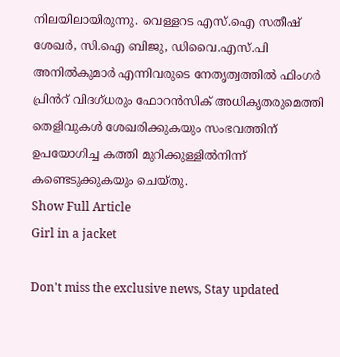നിലയിലായിരുന്നു. വെള്ളറട എസ്.ഐ സതീഷ് ശേഖർ, സി.ഐ ബിജു, ഡിവൈ.എസ്.പി അനില്‍കുമാർ എന്നിവരുടെ നേതൃത്വത്തില്‍ ഫിംഗര്‍ പ്രിൻറ് വിദഗ്ധരും ഫോറന്‍സിക് അധികൃതരുമെത്തി തെളിവുകള്‍ ശേഖരിക്കുകയും സംഭവത്തിന് ഉപയോഗിച്ച കത്തി മുറിക്കുള്ളില്‍നിന്ന് കണ്ടെടുക്കുകയും ചെയ്തു.
Show Full Article
Girl in a jacket

Don't miss the exclusive news, Stay updated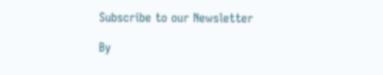Subscribe to our Newsletter

By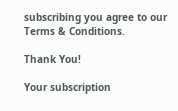subscribing you agree to our Terms & Conditions.

Thank You!

Your subscription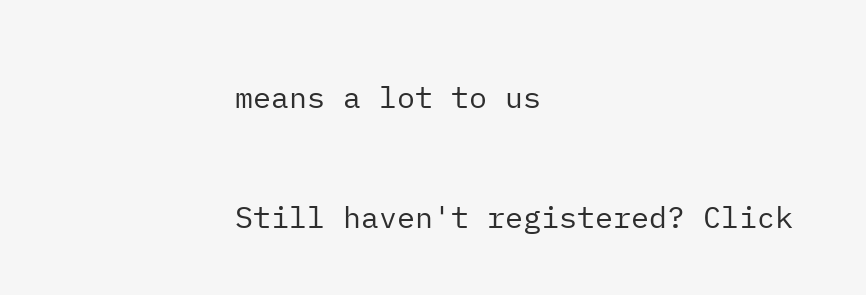means a lot to us

Still haven't registered? Click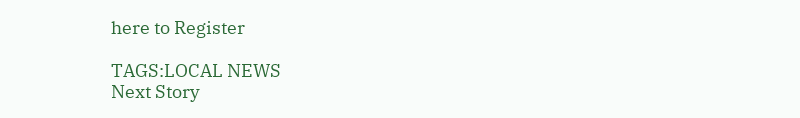here to Register

TAGS:LOCAL NEWS
Next Story